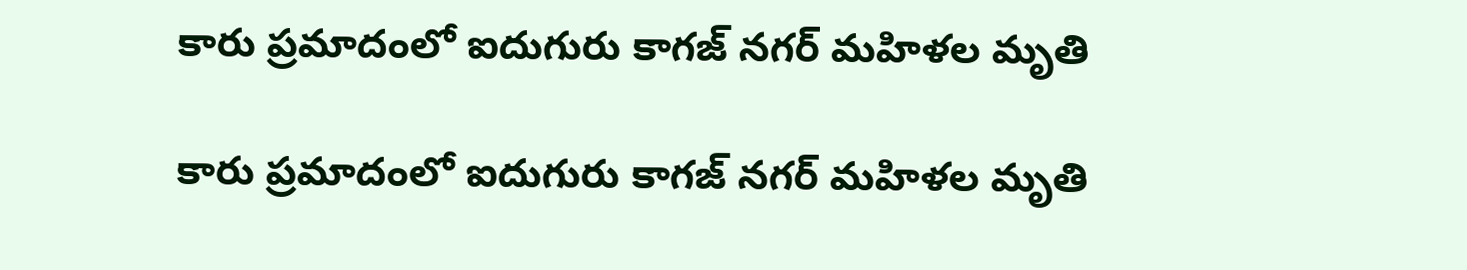కారు ప్రమాదంలో ఐదుగురు కాగజ్ నగర్ మహిళల మృతి

కారు ప్రమాదంలో ఐదుగురు కాగజ్ నగర్ మహిళల మృతి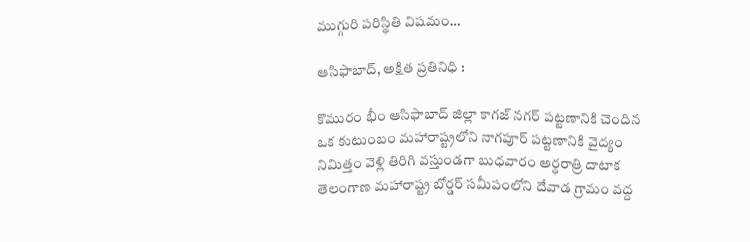ముగ్గురి పరిస్థితి విషమం…

ఆసిఫాబాద్, అక్షిత ప్రతినిధి :

కొమురం భీం ఆసిఫాబాద్ జిల్లా కాగజ్ నగర్ పట్టణానికి చెందిన ఒక కుటుంబం మహారాష్ట్రలోని నాగపూర్ పట్టణానికి వైద్యం నిమిత్తం వెళ్లి తిరిగి వస్తుండగా బుధవారం అర్ధరాత్రి దాటాక తెలంగాణ మహారాష్ట్ర బోర్డర్ సమీపంలోని దేవాడ గ్రామం వద్ద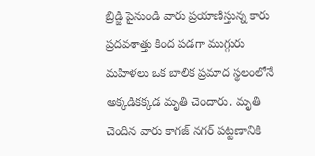బ్రిడ్జి పైనుండి వారు ప్రయాణిస్తున్న కారు ప్రదవశాత్తు కింద పడగా ముగ్గురు మహిళలు ఒక బాలిక ప్రమాద స్థలంలోనే అక్కడికక్కడ మృతి చెందారు. మృతి చెందిన వారు కాగజ్ నగర్ పట్టణానికి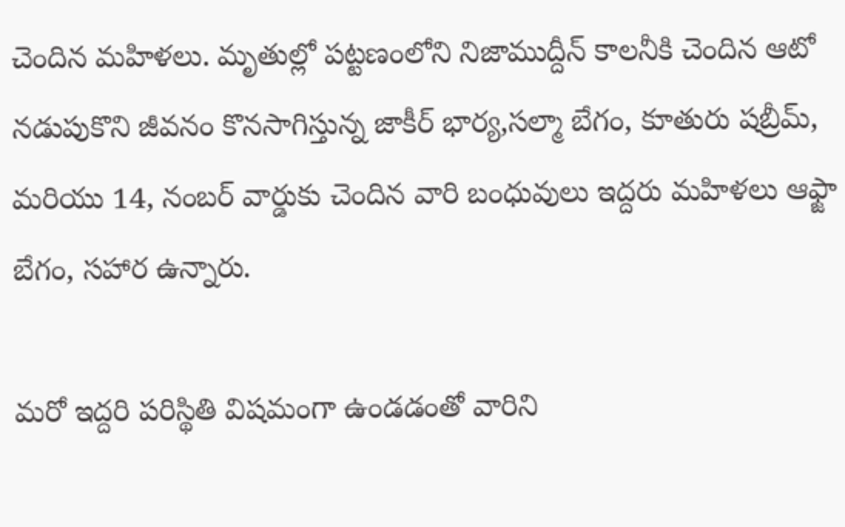చెందిన మహిళలు. మృతుల్లో పట్టణంలోని నిజాముద్దీన్ కాలనీకి చెందిన ఆటో నడుపుకొని జీవనం కొనసాగిస్తున్న జాకీర్ భార్య,సల్మా బేగం, కూతురు షబ్రీమ్, మరియు 14, నంబర్ వార్డుకు చెందిన వారి బంధువులు ఇద్దరు మహిళలు ఆఫ్జా బేగం, సహార ఉన్నారు.

మరో ఇద్దరి పరిస్థితి విషమంగా ఉండడంతో వారిని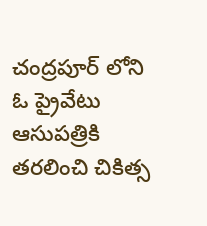చంద్రపూర్ లోని ఓ ప్రైవేటు ఆసుపత్రికి తరలించి చికిత్స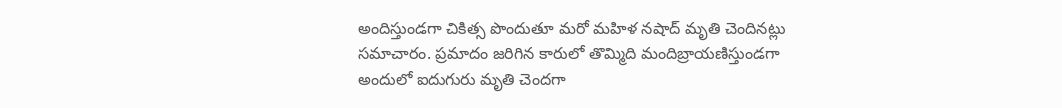అందిస్తుండగా చికిత్స పొందుతూ మరో మహిళ నషాద్ మృతి చెందినట్లు సమాచారం. ప్రమాదం జరిగిన కారులో తొమ్మిది మందిబ్రాయణిస్తుండగా అందులో ఐదుగురు మృతి చెందగా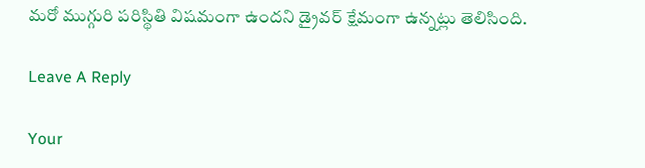మరో ముగ్గురి పరిస్థితి విషమంగా ఉందని డ్రైవర్ క్షేమంగా ఉన్నట్లు తెలిసింది.

Leave A Reply

Your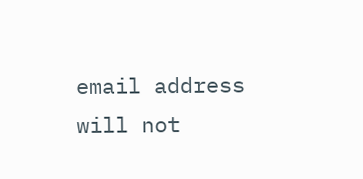email address will not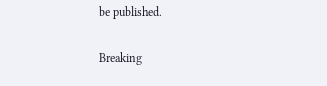be published.

Breaking